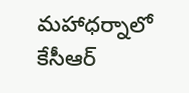మహాధర్నాలో కేసీఆర్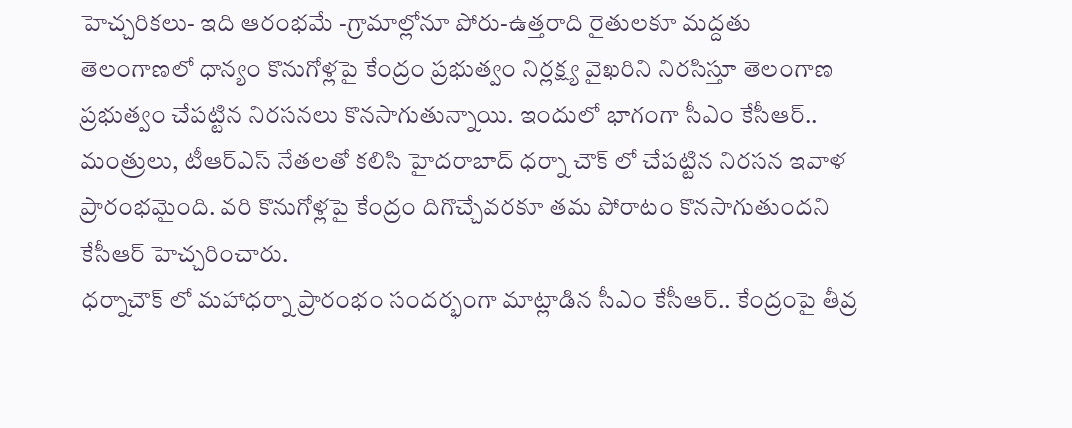హెచ్చరికలు- ఇది ఆరంభమే -గ్రామాల్లోనూ పోరు-ఉత్తరాది రైతులకూ మద్దతు
తెలంగాణలో ధాన్యం కొనుగోళ్లపై కేంద్రం ప్రభుత్వం నిర్లక్ష్య వైఖరిని నిరసిస్తూ తెలంగాణ ప్రభుత్వం చేపట్టిన నిరసనలు కొనసాగుతున్నాయి. ఇందులో భాగంగా సీఎం కేసీఆర్.. మంత్రులు, టీఆర్ఎస్ నేతలతో కలిసి హైదరాబాద్ ధర్నా చౌక్ లో చేపట్టిన నిరసన ఇవాళ ప్రారంభమైంది. వరి కొనుగోళ్లపై కేంద్రం దిగొచ్చేవరకూ తమ పోరాటం కొనసాగుతుందని కేసీఆర్ హెచ్చరించారు.
ధర్నాచౌక్ లో మహాధర్నా ప్రారంభం సందర్భంగా మాట్లాడిన సీఎం కేసీఆర్.. కేంద్రంపై తీవ్ర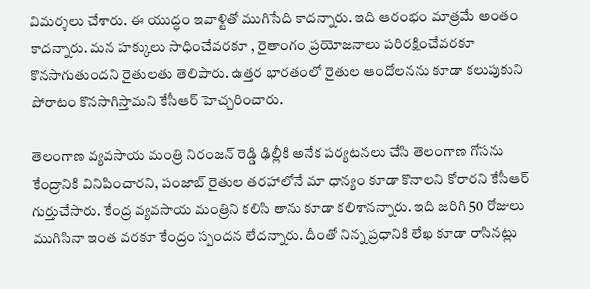విమర్శలు చేశారు. ఈ యుద్ధం ఇవాళ్టితో ముగిసేది కాదన్నారు. ఇది ఆరంభం మాత్రమే అంతం కాదన్నారు. మన హక్కులు సాధించేవరకూ , రైతాంగం ప్రయోజనాలు పరిరక్షించేవరకూ కొనసాగుతుందని రైతులతు తెలిపారు. ఉత్తర భారతంలో రైతుల ఆందోలనను కూడా కలుపుకుని పోరాటం కొనసాగిస్తామని కేసీఆర్ హెచ్చరించారు.

తెలంగాణ వ్యవసాయ మంత్రి నిరంజన్ రెడ్డి ఢిల్లీకి అనేక పర్యటనలు చేసి తెలంగాణ గోసను కేంద్రానికి వినిపించారని, పంజాబ్ రైతుల తరహాలోనే మా ధాన్యం కూడా కొనాలని కోరారని కేసీఆర్ గుర్తుచేసారు. కేంద్ర వ్యవసాయ మంత్రిని కలిసి తాను కూడా కలిశానన్నారు. ఇది జరిగి 50 రోజులు ముగిసినా ఇంత వరకూ కేంద్రం స్పందన లేదన్నారు. దీంతో నిన్న ప్రధానికి లేఖ కూడా రాసినట్లు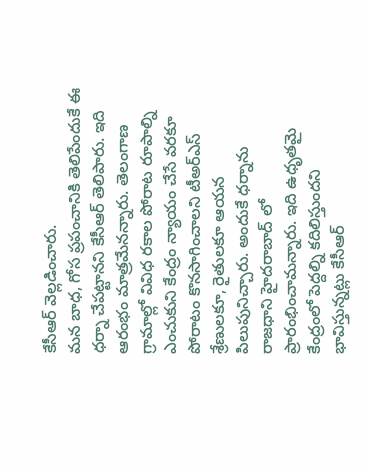కేసీఆర్ వెల్లడించారు.
మన బాధ, గోస ప్రపంచానికి తెలిపేందుకే ఈ ధర్నా చేపట్టానని కేసీఆర్ తెలిపారు. ఇది ఆరంభం మాత్రమేనన్నారు. తెలంగాణ గ్రామాల్లో వివిధ రకాల పోరాట రూపాల్ని ఎంచుకుని కేంద్రం న్యాయం చేసే వరకూ పోరాటం కొనసాగించాలని టీఅర్ఎస్ శ్రేణులకూ, రైతులకూ ఆయన పిలుపునిచ్చారు. అందుకే ధర్నాను రాజధాని హైదరాబాద్ లో ప్రారంభించామన్నారు. ఇది ఉధృతమై కేంద్రంలో పెద్దల్ని కదిలిస్తుందని భావిస్తున్నట్లు కేసీఆర్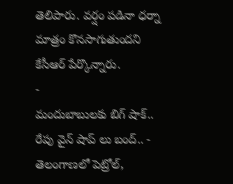తెలిపారు. వర్షం పడినా ధర్నా మాత్రం కొనసాగుతుందని కేసీఆర్ పేర్కొన్నారు.
-
మందుబాబులకు బిగ్ షాక్.. రేపు వైన్ షాప్ లు బంద్.. -
తెలంగాణలో పెట్రోల్,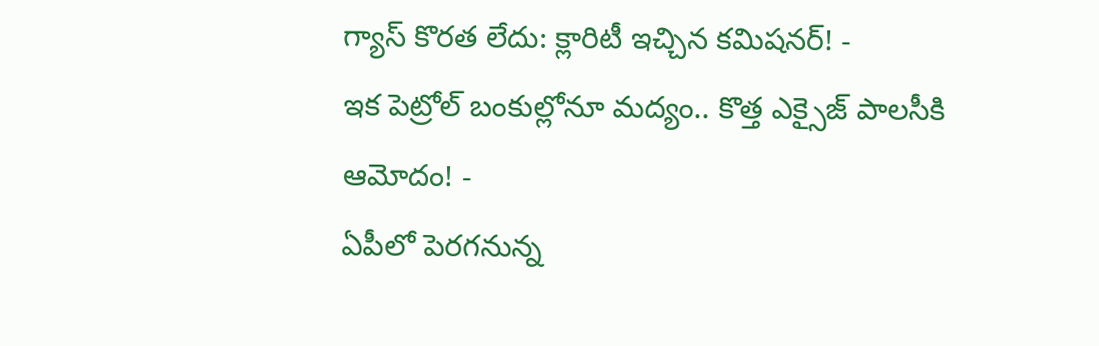గ్యాస్ కొరత లేదు: క్లారిటీ ఇచ్చిన కమిషనర్! -
ఇక పెట్రోల్ బంకుల్లోనూ మద్యం.. కొత్త ఎక్సైజ్ పాలసీకి ఆమోదం! -
ఏపీలో పెరగనున్న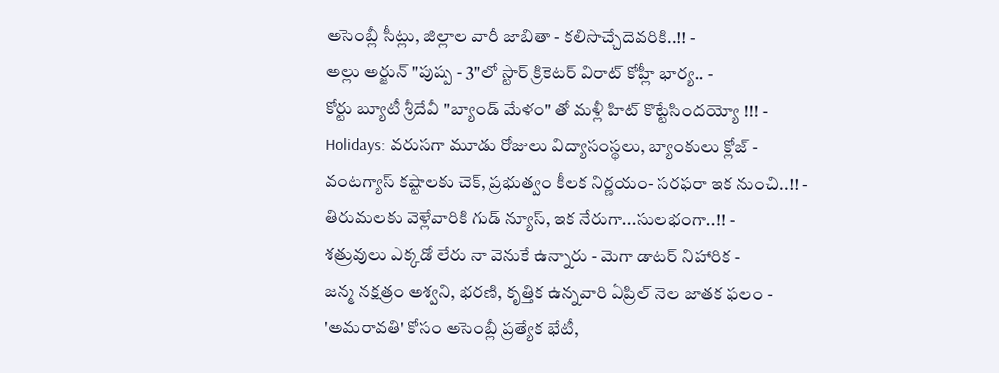అసెంబ్లీ సీట్లు, జిల్లాల వారీ జాబితా - కలిసొచ్చేదెవరికి..!! -
అల్లు అర్జున్ "పుష్ప - 3"లో స్టార్ క్రికెటర్ విరాట్ కోహ్లీ భార్య.. -
కోర్టు బ్యూటీ శ్రీదేవీ "బ్యాండ్ మేళం" తో మళ్లీ హిట్ కొట్టేసిందయ్యో !!! -
Holidays: వరుసగా మూడు రోజులు విద్యాసంస్థలు, బ్యాంకులు క్లోజ్ -
వంటగ్యాస్ కష్టాలకు చెక్, ప్రభుత్వం కీలక నిర్ణయం- సరఫరా ఇక నుంచి..!! -
తిరుమలకు వెళ్లేవారికి గుడ్ న్యూస్, ఇక నేరుగా...సులభంగా..!! -
శత్రువులు ఎక్కడో లేరు నా వెనుకే ఉన్నారు - మెగా డాటర్ నిహారిక -
జన్మ నక్షత్రం అశ్వని, భరణి, కృత్తిక ఉన్నవారి ఏప్రిల్ నెల జాతక ఫలం -
'అమరావతి' కోసం అసెంబ్లీ ప్రత్యేక భేటీ,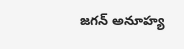జగన్ అనూహ్య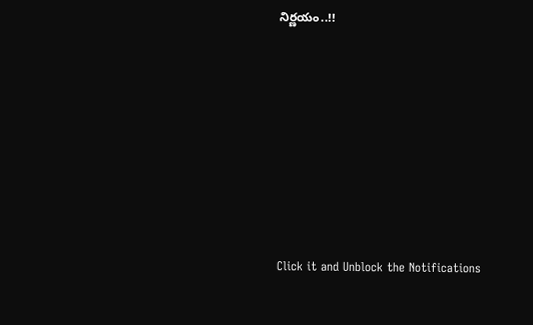నిర్ణయం..!!












Click it and Unblock the Notifications